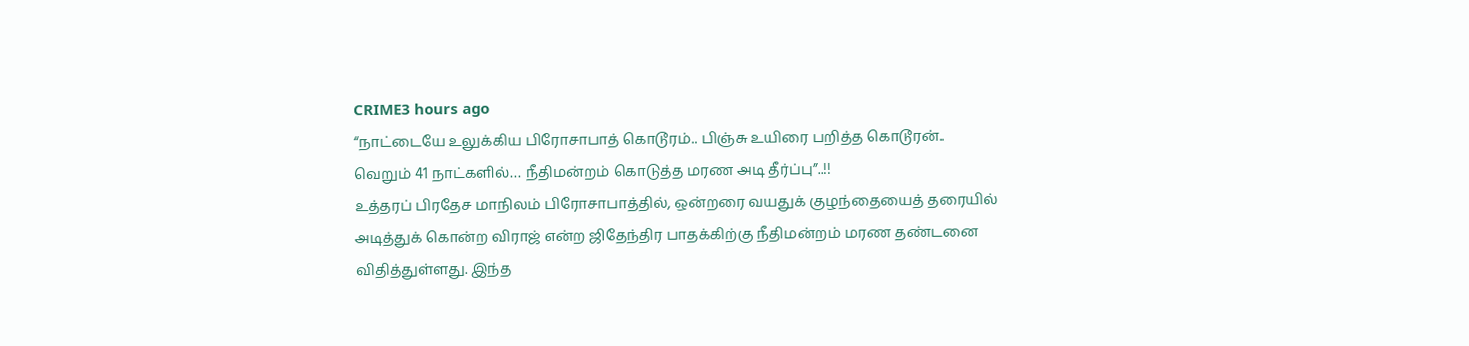CRIME3 hours ago
“நாட்டையே உலுக்கிய பிரோசாபாத் கொடூரம்.. பிஞ்சு உயிரை பறித்த கொடூரன்.. வெறும் 41 நாட்களில்… நீதிமன்றம் கொடுத்த மரண அடி தீர்ப்பு”..!!
உத்தரப் பிரதேச மாநிலம் பிரோசாபாத்தில், ஒன்றரை வயதுக் குழந்தையைத் தரையில் அடித்துக் கொன்ற விராஜ் என்ற ஜிதேந்திர பாதக்கிற்கு நீதிமன்றம் மரண தண்டனை விதித்துள்ளது. இந்த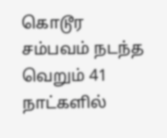கொடூர சம்பவம் நடந்த வெறும் 41 நாட்களில்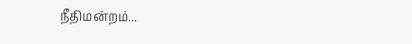நீதிமன்றம்...